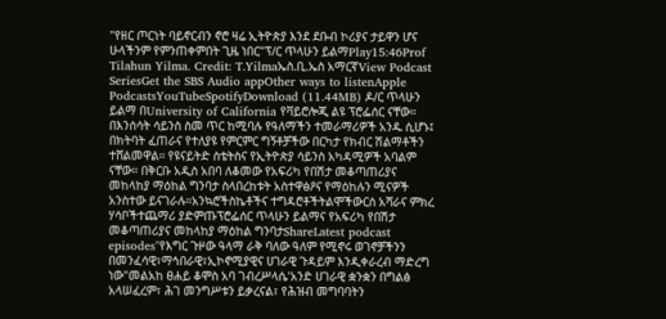"የዘር ጦርነት ባይኖርብን ኖሮ ዛሬ ኢትዮጵያ እንደ ደቡብ ኮሪያና ታይዋን ሆና ሁላችንም የምንጠቀምበት ጊዜ ነበር"ፕ/ር ጥላሁን ይልማPlay15:46Prof Tilahun Yilma. Credit: T.Yilmaኤስ.ቢ.ኤስ አማርኛView Podcast SeriesGet the SBS Audio appOther ways to listenApple PodcastsYouTubeSpotifyDownload (11.44MB) ዶ/ር ጥላሁን ይልማ በUniversity of California የቫይሮሎጂ ልዩ ፕሮፌሰር ናቸው። በእንሰሳት ሳይንስ ስመ ጥር ከሚባሉ የዓለማችን ተመራማሪዎች አንዱ ሲሆኑ፤ በክትባት ፈጠራና የተለያዩ የምርምር ግኝቶቻችው በርካታ የክብር ሽልማቶችን ተሸልመዋል። የዩናይትድ ስቴትስና የኢትዮጵያ ሳይንስ አካዳሚዎች አባልም ናቸው። በቅርቡ አዲስ አበባ ለቆመው የአፍሪካ የበሽታ መቆጣጠሪያና መከላከያ ማዕከል ግንባታ ስላበረከቱት አስተዋፅዖና የማዕከሉን ሚናዎች አንስተው ይናገራሉ።አንኳሮችስኬቶችና ተግዳሮቶችትልሞችውርሰ አሻራና ምክረ ሃሳቦችተጨማሪ ያድምጡፕሮፌሰር ጥላሁን ይልማና የአፍሪካ የበሽታ መቆጣጠሪያና መከላከያ ማዕከል ግንባታShareLatest podcast episodes"የእግር ጉዞው ዓላማ ራቅ ባለው ዓለም የሚኖሩ ወገኖቻችንን በመንፈሳዊ፣ማኅበራዊ፣ኢኮኖሚያዊና ሀገራዊ ጉዳይም እንዲቀራረብ ማድረግ ነው"መልአከ ፀሐይ ቆሞስ አባ ገብረሥላሴ'አንድ ሀገራዊ ቋንቋን በግልፅ አላሠፈረም፣ ሕገ መንግሥቱን ይቃረናል፣ የሕዝብ መግባባትን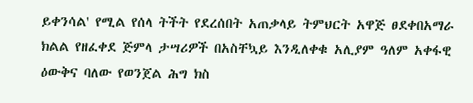ይቀንሳል' የሚል የሰላ ትችት የደረሰበት አጠቃላይ ትምህርት አዋጅ ፀደቀበአማራ ክልል የዘፈቀደ ጅምላ ታሣሪዎች በአስቸኳይ እንዲለቀቁ አሊያም ዓለም አቀፋዊ ዕውቅና ባለው የወንጀል ሕግ ክስ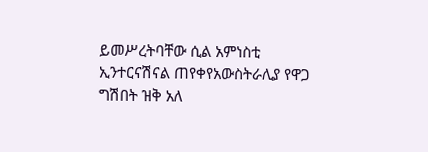ይመሥረትባቸው ሲል አምነስቲ ኢንተርናሽናል ጠየቀየአውስትራሊያ የዋጋ ግሽበት ዝቅ አለ